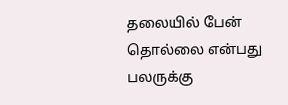தலையில் பேன் தொல்லை என்பது பலருக்கு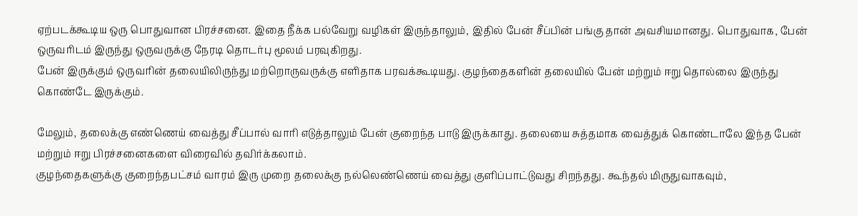ஏற்படக்கூடிய ஒரு பொதுவான பிரச்சனை. இதை நீக்க பல்வேறு வழிகள் இருந்தாலும், இதில் பேன் சீப்பின் பங்கு தான் அவசியமானது. பொதுவாக, பேன் ஒருவரிடம் இருந்து ஒருவருக்கு நேரடி தொடர்பு மூலம் பரவுகிறது.
பேன் இருக்கும் ஒருவரின் தலையிலிருந்து மற்றொருவருக்கு எளிதாக பரவக்கூடியது. குழந்தைகளின் தலையில் பேன் மற்றும் ஈறு தொல்லை இருந்து கொண்டே இருக்கும்.

மேலும், தலைக்கு எண்ணெய் வைத்து சீப்பால் வாரி எடுத்தாலும் பேன் குறைந்த பாடு இருக்காது. தலையை சுத்தமாக வைத்துக் கொண்டாலே இந்த பேன் மற்றும் ஈறு பிரச்சனைகளை விரைவில் தவிர்க்கலாம்.
குழந்தைகளுக்கு குறைந்தபட்சம் வாரம் இரு முறை தலைக்கு நல்லெண்ணெய் வைத்து குளிப்பாட்டுவது சிறந்தது. கூந்தல் மிருதுவாகவும்,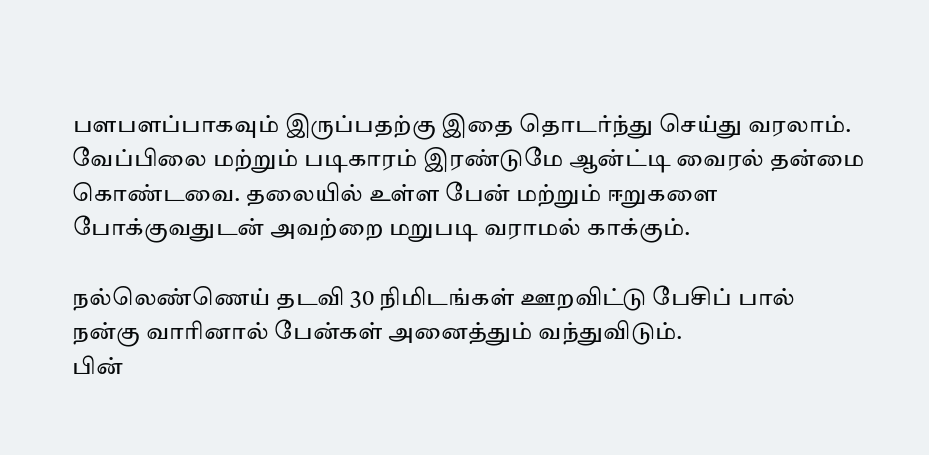பளபளப்பாகவும் இருப்பதற்கு இதை தொடர்ந்து செய்து வரலாம்.
வேப்பிலை மற்றும் படிகாரம் இரண்டுமே ஆன்ட்டி வைரல் தன்மை கொண்டவை. தலையில் உள்ள பேன் மற்றும் ஈறுகளை போக்குவதுடன் அவற்றை மறுபடி வராமல் காக்கும்.

நல்லெண்ணெய் தடவி 30 நிமிடங்கள் ஊறவிட்டு பேசிப் பால் நன்கு வாரினால் பேன்கள் அனைத்தும் வந்துவிடும்.
பின்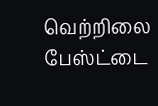வெற்றிலை பேஸ்ட்டை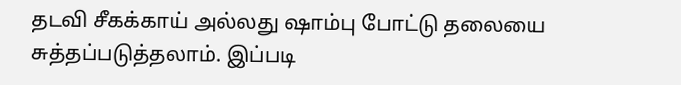தடவி சீகக்காய் அல்லது ஷாம்பு போட்டு தலையை சுத்தப்படுத்தலாம். இப்படி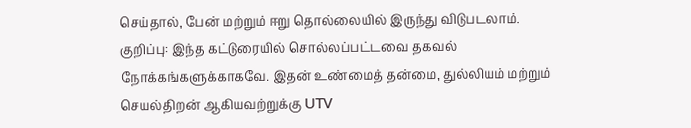செய்தால், பேன் மற்றும் ஈறு தொல்லையில் இருந்து விடுபடலாம்.
குறிப்பு: இந்த கட்டுரையில் சொல்லப்பட்டவை தகவல் நோக்கங்களுக்காகவே. இதன் உண்மைத் தன்மை, துல்லியம் மற்றும் செயல்திறன் ஆகியவற்றுக்கு UTV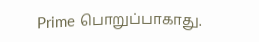Prime பொறுப்பாகாது.